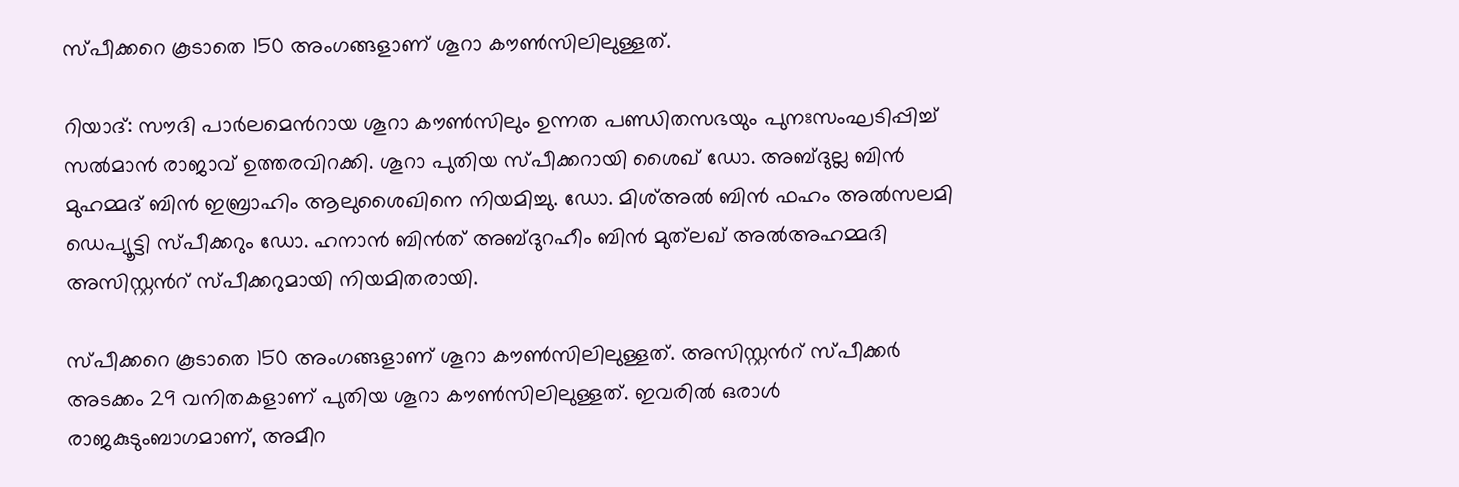സ്പീക്കറെ കൂടാതെ 150 അംഗങ്ങളാണ് ശൂറാ കൗണ്‍സിലിലുള്ളത്.

റിയാദ്: സൗദി പാർലമെൻറായ ശൂറാ കൗണ്‍സിലും ഉന്നത പണ്ഡിതസഭയും പുനഃസംഘടിപ്പിച്ച് സല്‍മാന്‍ രാജാവ് ഉത്തരവിറക്കി. ശൂറാ പുതിയ സ്പീക്കറായി ശൈഖ് ഡോ. അബ്ദുല്ല ബിന്‍ മുഹമ്മദ് ബിന്‍ ഇബ്രാഹിം ആലുശൈഖിനെ നിയമിച്ചു. ഡോ. മിശ്അല്‍ ബിന്‍ ഫഹം അല്‍സലമി ഡെപ്യൂട്ടി സ്പീക്കറും ഡോ. ഹനാന്‍ ബിന്‍ത് അബ്ദുറഹീം ബിന്‍ മുത്‌ലഖ് അല്‍അഹമ്മദി അസിസ്റ്റൻറ് സ്പീക്കറുമായി നിയമിതരായി.

സ്പീക്കറെ കൂടാതെ 150 അംഗങ്ങളാണ് ശൂറാ കൗണ്‍സിലിലുള്ളത്. അസിസ്റ്റൻറ് സ്പീക്കര്‍ അടക്കം 29 വനിതകളാണ് പുതിയ ശൂറാ കൗണ്‍സിലിലുള്ളത്. ഇവരില്‍ ഒരാള്‍ രാജകുടുംബാഗമാണ്, അമീറ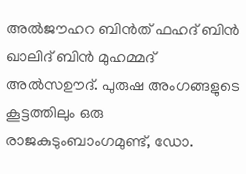അല്‍ജൗഹറ ബിന്‍ത് ഫഹദ് ബിന്‍ ഖാലിദ് ബിന്‍ മുഹമ്മദ് അൽസഊദ്. പുരുഷ അംഗങ്ങളുടെ കൂട്ടത്തിലും ഒരു രാജകുടുംബാംഗമുണ്ട്, ഡോ.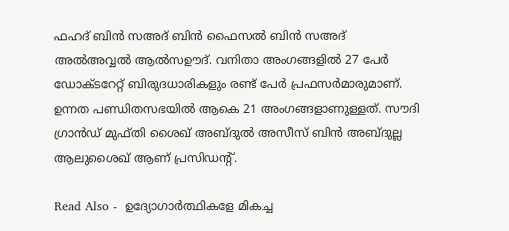ഫഹദ് ബിന്‍ സഅദ് ബിന്‍ ഫൈസല്‍ ബിന്‍ സഅദ് അല്‍അവ്വല്‍ ആൽസഊദ്. വനിതാ അംഗങ്ങളില്‍ 27 പേര്‍ ഡോക്ടറേറ്റ് ബിരുദധാരികളും രണ്ട് പേര്‍ പ്രഫസര്‍മാരുമാണ്. ഉന്നത പണ്ഡിതസഭയില്‍ ആകെ 21 അംഗങ്ങളാണുള്ളത്. സൗദി ഗ്രാൻഡ് മുഫ്തി ശൈഖ് അബ്ദുല്‍ അസീസ് ബിന്‍ അബ്ദുല്ല ആലുശൈഖ് ആണ് പ്രസിഡന്‍റ്.

Read Also -  ഉദ്യോഗാർത്ഥികളേ മികച്ച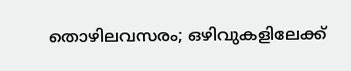തൊഴിലവസരം; ഒഴിവുകളിലേക്ക്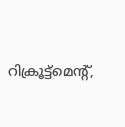റിക്രൂട്ട്മെന്‍റ്,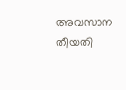അവസാന തീയതി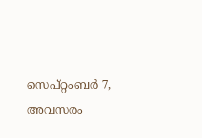സെപ്റ്റംബര്‍ 7, അവസരം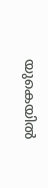യുകെയിൽ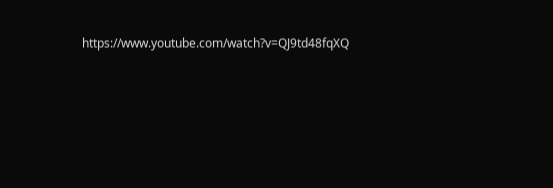https://www.youtube.com/watch?v=QJ9td48fqXQ